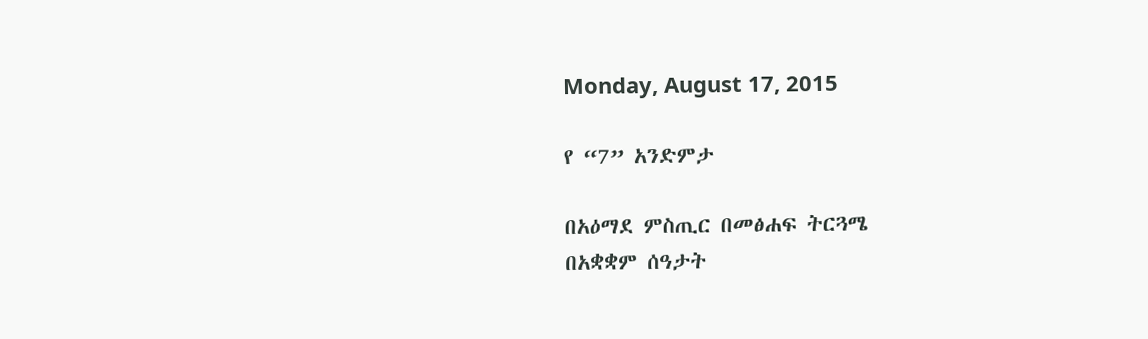Monday, August 17, 2015

የ “7” አንድምታ

በአዕማደ ምስጢር በመፅሐፍ ትርጓሜ
በአቋቋም ሰዓታት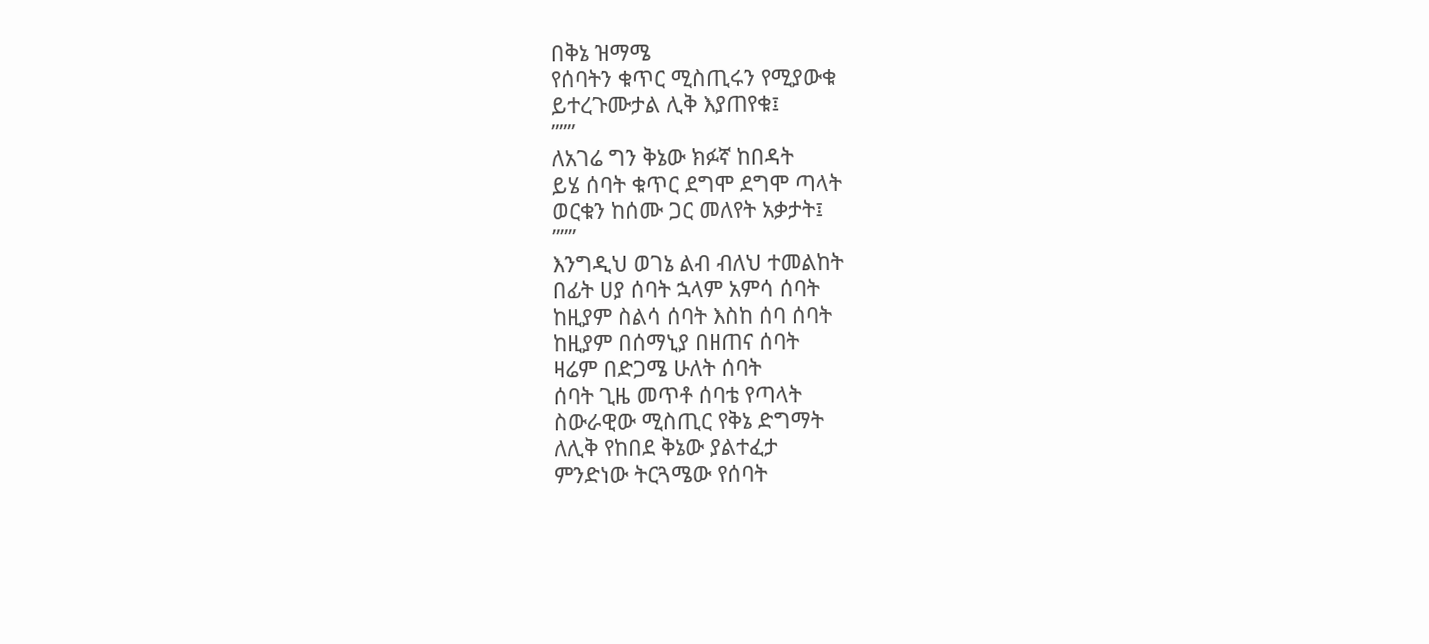በቅኔ ዝማሜ
የሰባትን ቁጥር ሚስጢሩን የሚያውቁ
ይተረጉሙታል ሊቅ እያጠየቁ፤
”””
ለአገሬ ግን ቅኔው ክፉኛ ከበዳት
ይሄ ሰባት ቁጥር ደግሞ ደግሞ ጣላት
ወርቁን ከሰሙ ጋር መለየት አቃታት፤
”””
እንግዲህ ወገኔ ልብ ብለህ ተመልከት
በፊት ሀያ ሰባት ኋላም አምሳ ሰባት
ከዚያም ስልሳ ሰባት እስከ ሰባ ሰባት
ከዚያም በሰማኒያ በዘጠና ሰባት
ዛሬም በድጋሜ ሁለት ሰባት
ሰባት ጊዜ መጥቶ ሰባቴ የጣላት
ስውራዊው ሚስጢር የቅኔ ድግማት
ለሊቅ የከበደ ቅኔው ያልተፈታ
ምንድነው ትርጓሜው የሰባት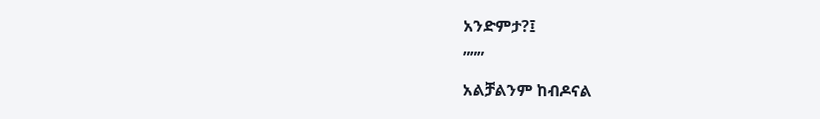አንድምታ?፤
”””
አልቻልንም ከብዶናል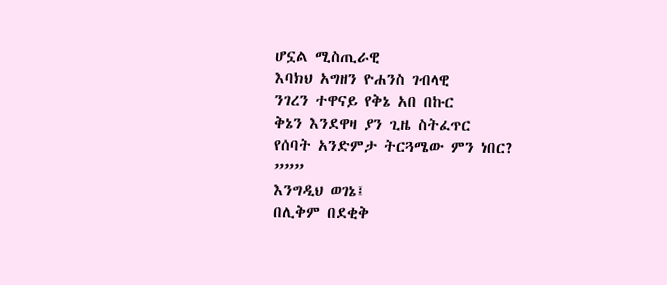ሆኗል ሚስጢራዊ
እባክህ አግዘን ዮሐንስ ገብላዊ
ንገረን ተዋናይ የቅኔ አበ በኩር
ቅኔን እንደዋዛ ያን ጊዜ ስትፈጥር
የሰባት አንድምታ ትርጓሜው ምን ነበር?
”””
እንግዲህ ወገኔ፤
በሊቅም በደቂቅ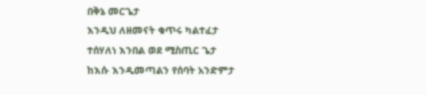በቅኔ መርጌታ
እንዲህ ለዘመናት ቁጥሩ ካልተፈታ
ተሰሃለነ እንበል ወደ ሚስጢር ጌታ
ከእሱ እንዲመጣልን የሰባት አንድምታ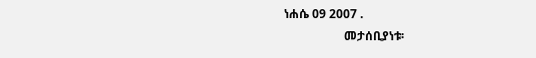ነሐሴ 09 2007 .
                    መታሰቢያነቱ፡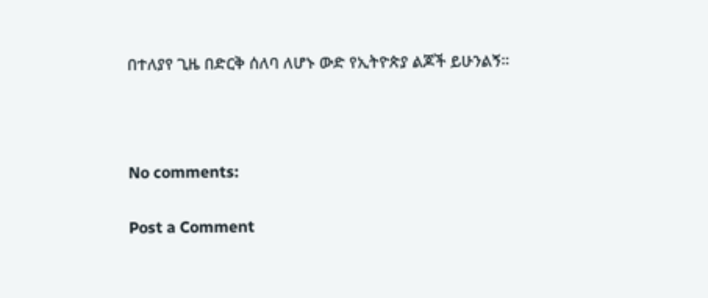በተለያየ ጊዜ በድርቅ ሰለባ ለሆኑ ውድ የኢትዮጵያ ልጆች ይሁንልኝ፡፡



No comments:

Post a Comment